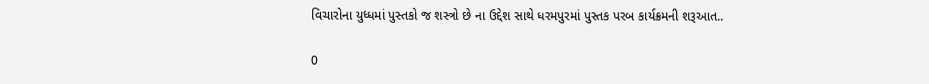વિચારોના યુધ્ધમાં પુસ્તકો જ શસ્ત્રો છે ના ઉદ્દેશ સાથે ધરમપુરમાં પુસ્તક પરબ કાર્યક્રમની શરૂઆત..

0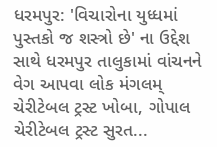ધરમપુર: 'વિચારોના યુધ્ધમાં પુસ્તકો જ શસ્ત્રો છે' ના ઉદ્દેશ સાથે ધરમપુર તાલુકામાં વાંચનને વેગ આપવા લોક મંગલમ્ ચેરીટેબલ ટ્રસ્ટ ખોબા, ગોપાલ ચેરીટેબલ ટ્રસ્ટ સુરત...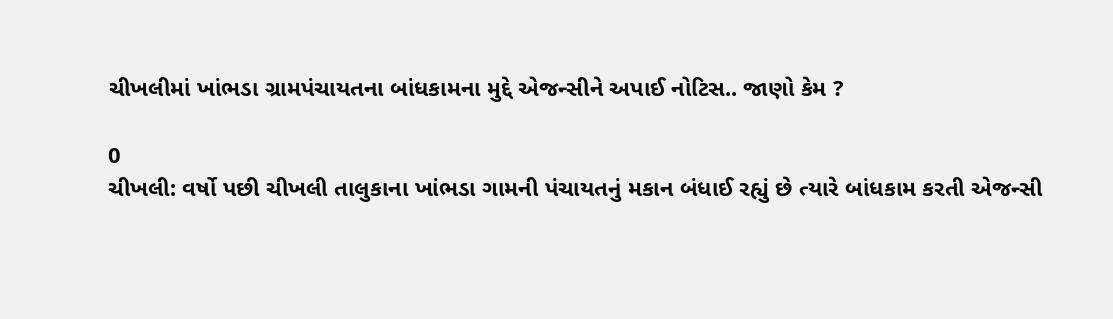ચીખલીમાં ખાંભડા ગ્રામપંચાયતના બાંધકામના મુદ્દે એજન્સીને અપાઈ નોટિસ.. જાણો કેમ ?

0
ચીખલી: વર્ષો પછી ચીખલી તાલુકાના ખાંભડા ગામની પંચાયતનું મકાન બંધાઈ રહ્યું છે ત્યારે બાંધકામ કરતી એજન્સી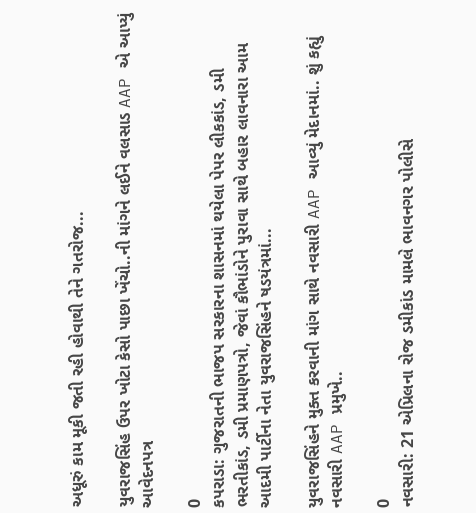અધૂરું કામ મૂકી જતી રહી હોવાથી તેને ગતરોજ...

યુવરાજસિંહ ઉપર ખોટા કેસો પાછા ખેંચો..ની માંગને લઈને વલસાડ AAP એ આપ્યું આવેદનપત્ર

0
કપરાડા: ગુજરાતની ભાજપ સરકારના શાસનમાં થયેલા પેપર લીકકાંડ, ડમી ભરતીકાંડ, ડમી પ્રમાણપત્રો, જેવાં કૌભાંડોને પુરાવા સાથે બહાર લાવનારા આમ આદમી પાર્ટીના નેતા યુવરાજસિંહને ષડયંત્રમાં...

યુવરાજસિંહને મુક્ત કરવાની માંગ સાથે નવસારી AAP આવ્યું મેદાનમાં.. શું કહ્યું નવસારી AAP પ્રમુખે..

0
નવસારી: 21 એપ્રિલના રોજ ડમીકાંડ મામલે ભાવનગર પોલીસે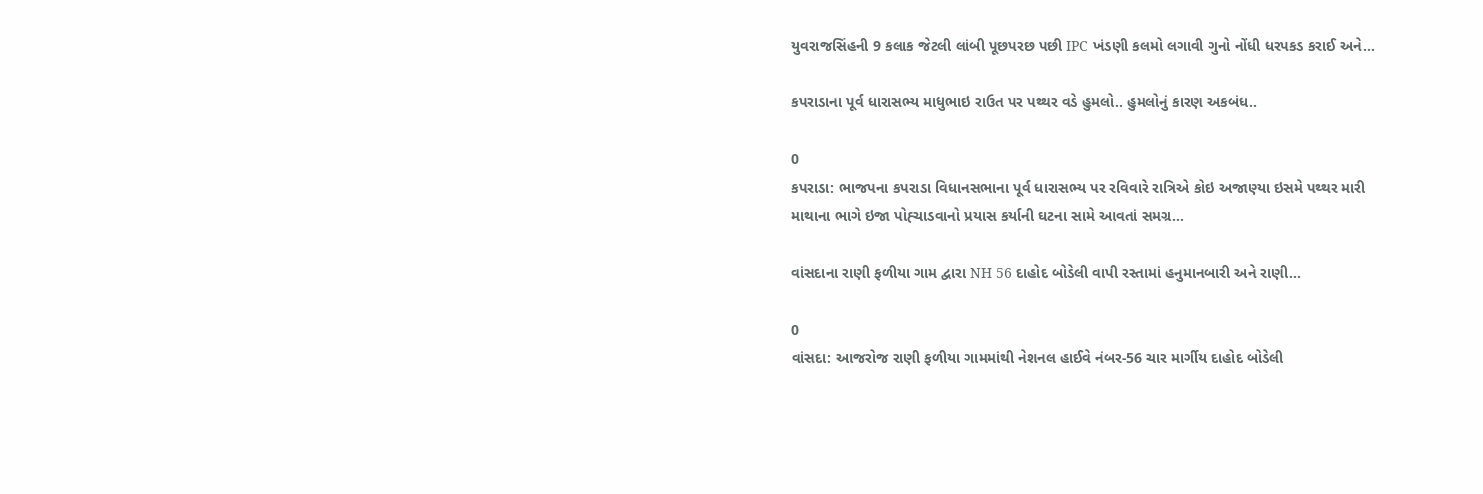યુવરાજસિંહની 9 કલાક જેટલી લાંબી પૂછપરછ પછી IPC ખંડણી કલમો લગાવી ગુનો નોંધી ધરપકડ કરાઈ અને...

કપરાડાના પૂર્વ ધારાસભ્ય માધુભાઇ રાઉત પર પથ્થર વડે હુમલો.. હુમલોનું કારણ અકબંધ..

0
કપરાડા: ભાજપના કપરાડા વિધાનસભાના પૂર્વ ધારાસભ્ય પર રવિવારે રાત્રિએ કોઇ અજાણ્યા ઇસમે પથ્થર મારી માથાના ભાગે ઇજા પોહ્ચાડવાનો પ્રયાસ કર્યાની ઘટના સામે આવતાં સમગ્ર...

વાંસદાના રાણી ફળીયા ગામ દ્વારા NH 56 દાહોદ બોડેલી વાપી રસ્તામાં હનુમાનબારી અને રાણી...

0
વાંસદા: આજરોજ રાણી ફળીયા ગામમાંથી નેશનલ હાઈવે નંબર-56 ચાર માર્ગીય દાહોદ બોડેલી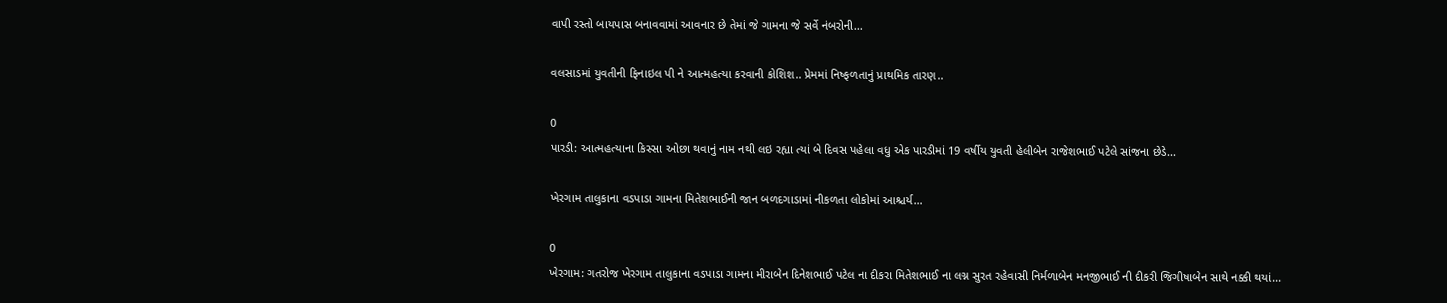વાપી રસ્તો બાયપાસ બનાવવામાં આવનાર છે તેમાં જે ગામના જે સર્વે નંબરોની...

વલસાડમાં યુવતીની ફિનાઇલ પી ને આત્મહત્યા કરવાની કોશિશ.. પ્રેમમાં નિષ્ફળતાનું પ્રાથમિક તારણ..

0
પારડી: આત્મહત્યાના કિસ્સા ઓછા થવાનું નામ નથી લઇ રહ્યા ત્યાં બે દિવસ પહેલા વધુ એક પારડીમાં 19 વર્ષીય યુવતી હેલીબેન રાજેશભાઈ પટેલે સાંજના છેડે...

ખેરગામ તાલુકાના વડપાડા ગામના મિતેશભાઈની જાન બળદગાડામાં નીકળતા લોકોમાં આશ્ચર્ય…

0
ખેરગામ: ગતરોજ ખેરગામ તાલુકાના વડપાડા ગામના મીરાબેન દિનેશભાઈ પટેલ ના દીકરા મિતેશભાઈ ના લગ્ન સુરત રહેવાસી નિર્મળાબેન મનજીભાઈ ની દીકરી જિગીષાબેન સાથે નક્કી થયાં...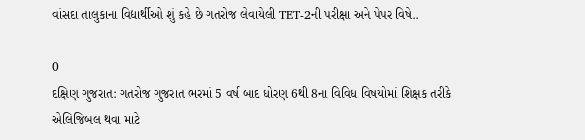વાંસદા તાલુકાના વિદ્યાર્થીઓ શું કહે છે ગતરોજ લેવાયેલી TET-2ની પરીક્ષા અને પેપર વિષે..

0
દક્ષિણ ગુજરાત: ગતરોજ ગુજરાત ભરમાં 5 વર્ષ બાદ ધોરણ 6થી 8ના વિવિધ વિષયોમાં શિક્ષક તરીકે એલિજિબલ થવા માટે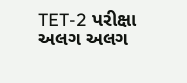TET-2 પરીક્ષા અલગ અલગ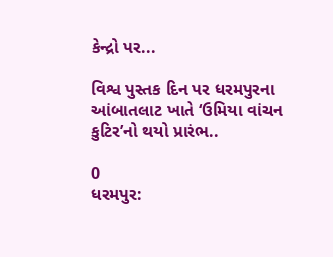કેન્દ્રો પર...

વિશ્વ પુસ્તક દિન પર ધરમપુરના આંબાતલાટ ખાતે ‘ઉમિયા વાંચન કુટિર’નો થયો પ્રારંભ..

0
ધરમપુર: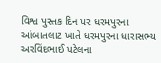વિશ્વ પુસ્તક દિન પર ધરમપુરના આંબાતલાટ ખાતે ધરમપુરના ધારાસભ્ય અરવિંદભાઈ પટેલના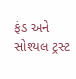ફંડ અને સોશ્યલ ટ્રસ્ટ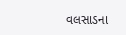વલસાડના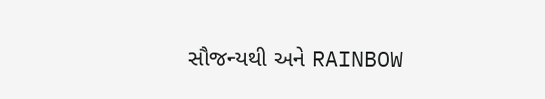સૌજન્યથી અને RAINBOW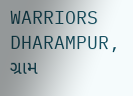WARRIORS DHARAMPUR, ગ્રામ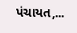પંચાયત,...